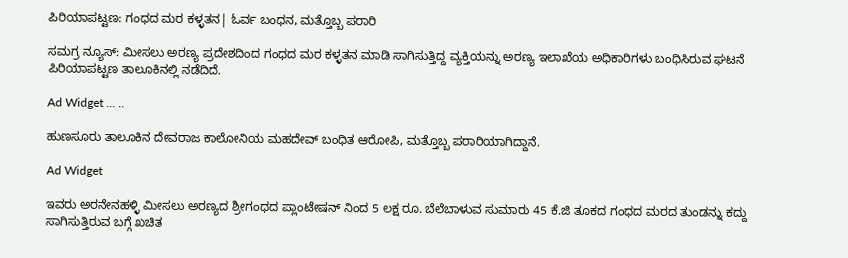ಪಿರಿಯಾಪಟ್ಟಣ: ಗಂಧದ ಮರ ಕಳ್ಳತನ| ಓರ್ವ ಬಂಧನ, ಮತ್ತೊಬ್ಬ ಪರಾರಿ

ಸಮಗ್ರ ನ್ಯೂಸ್: ಮೀಸಲು ಅರಣ್ಯ ಪ್ರದೇಶದಿಂದ ಗಂಧದ ಮರ ಕಳ್ಳತನ ಮಾಡಿ ಸಾಗಿಸುತ್ತಿದ್ದ ವ್ಯಕ್ತಿಯನ್ನು ಅರಣ್ಯ ಇಲಾಖೆಯ ಅಧಿಕಾರಿಗಳು ಬಂಧಿಸಿರುವ ಘಟನೆ ಪಿರಿಯಾಪಟ್ಟಣ ತಾಲೂಕಿನಲ್ಲಿ ನಡೆದಿದೆ.

Ad Widget ... ..

ಹುಣಸೂರು ತಾಲೂಕಿನ ದೇವರಾಜ ಕಾಲೋನಿಯ ಮಹದೇವ್ ಬಂಧಿತ ಆರೋಪಿ, ಮತ್ತೊಬ್ಬ ಪರಾರಿಯಾಗಿದ್ದಾನೆ.

Ad Widget

ಇವರು ಅರನೇನಹಳ್ಳಿ ಮೀಸಲು ಅರಣ್ಯದ ಶ್ರೀಗಂಧದ ಪ್ಲಾಂಟೇಷನ್ ನಿಂದ 5 ಲಕ್ಷ ರೂ. ಬೆಲೆಬಾಳುವ ಸುಮಾರು 45 ಕೆ.ಜಿ ತೂಕದ ಗಂಧದ ಮರದ ತುಂಡನ್ನು ಕದ್ದು ಸಾಗಿಸುತ್ತಿರುವ ಬಗ್ಗೆ ಖಚಿತ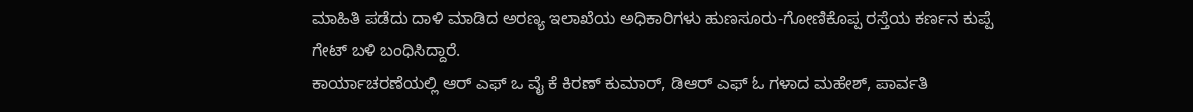ಮಾಹಿತಿ ಪಡೆದು ದಾಳಿ ಮಾಡಿದ ಅರಣ್ಯ ಇಲಾಖೆಯ ಅಧಿಕಾರಿಗಳು ಹುಣಸೂರು-ಗೋಣಿಕೊಪ್ಪ ರಸ್ತೆಯ ಕರ್ಣನ‌ ಕುಪ್ಪೆ ಗೇಟ್ ಬಳಿ ಬಂಧಿಸಿದ್ದಾರೆ.
ಕಾರ್ಯಾಚರಣೆಯಲ್ಲಿ ಆರ್ ಎಫ್ ಒ ವೈ ಕೆ ಕಿರಣ್ ಕುಮಾರ್, ಡಿಆರ್ ಎಫ್ ಓ ಗಳಾದ ಮಹೇಶ್, ಪಾರ್ವತಿ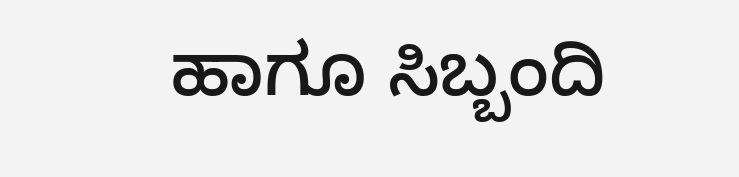ಹಾಗೂ ಸಿಬ್ಬಂದಿ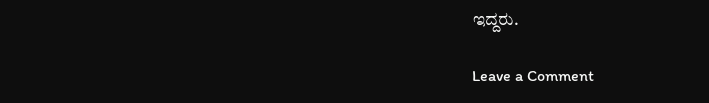ಇದ್ದರು.

Leave a Comment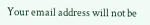Your email address will not be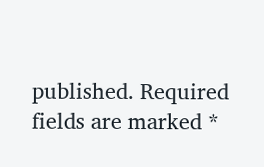published. Required fields are marked *